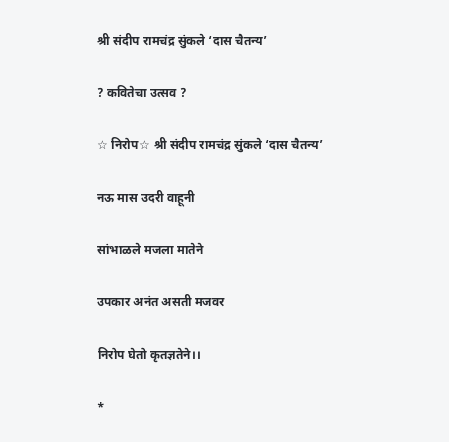श्री संदीप रामचंद्र सुंकले ‘दास चैतन्य’

? कवितेचा उत्सव ?

☆ निरोप☆ श्री संदीप रामचंद्र सुंकले ‘दास चैतन्य’

नऊ मास उदरी वाहूनी

सांभाळले मजला मातेने

उपकार अनंत असती मजवर

निरोप घेतो कृतज्ञतेने।।

*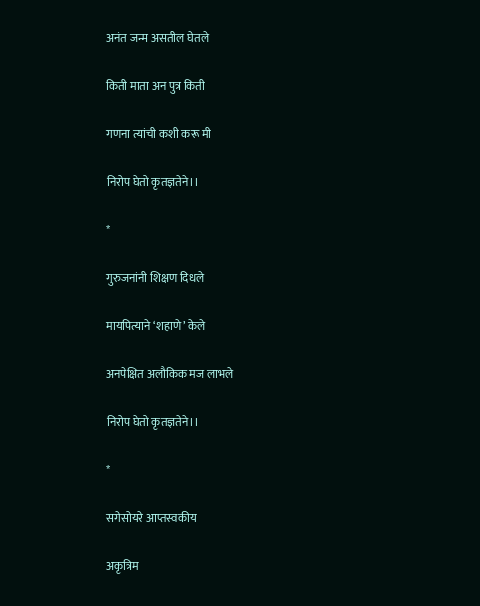अनंत जन्म असतील घेतले

किती माता अन पुत्र किती

गणना त्यांची कशी करू मी

निरोप घेतो कृतज्ञतेने।।

*

गुरुजनांनी शिक्षण दिधले

मायपित्याने ‘शहाणे’ केले

अनपेक्षित अलौकिक मज लाभले

निरोप घेतो कृतज्ञतेने।।

*

सगेसोयरे आप्तस्वकीय

अकृत्रिम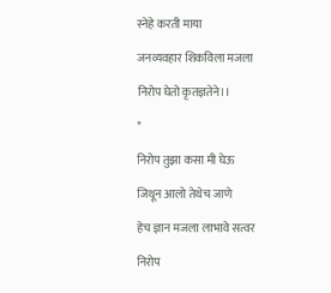स्नेहे करती माया

जनव्यवहार शिकविला मजला

निरोप घेतो कृतज्ञतेने।।

*

निरोप तुझा कसा मी घेऊ

जिथून आलो तेथेच जाणे

हेच ज्ञान मजला लाभावे सत्वर

निरोप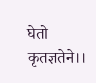घेतो कृतज्ञतेने।।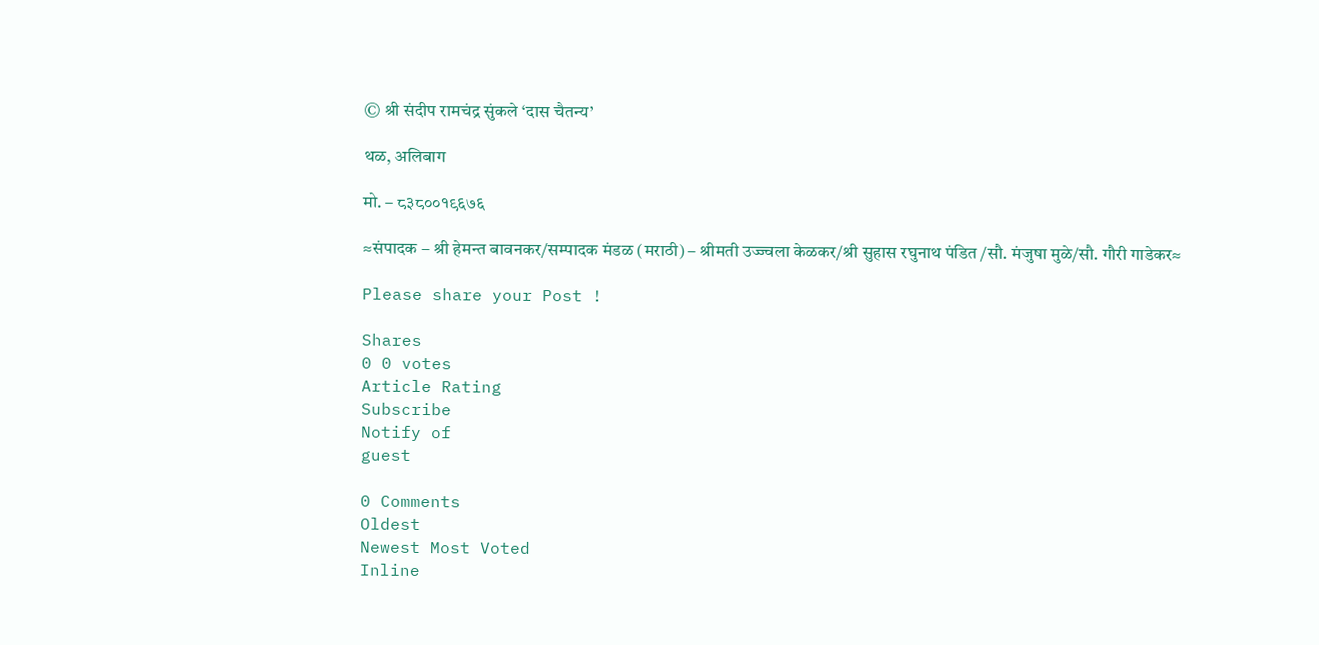© श्री संदीप रामचंद्र सुंकले ‘दास चैतन्य’

थळ, अलिबाग

मो. – ८३८००१९६७६

≈संपादक – श्री हेमन्त बावनकर/सम्पादक मंडळ (मराठी) – श्रीमती उज्ज्वला केळकर/श्री सुहास रघुनाथ पंडित /सौ. मंजुषा मुळे/सौ. गौरी गाडेकर≈

Please share your Post !

Shares
0 0 votes
Article Rating
Subscribe
Notify of
guest

0 Comments
Oldest
Newest Most Voted
Inline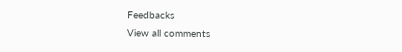Feedbacks
View all comments